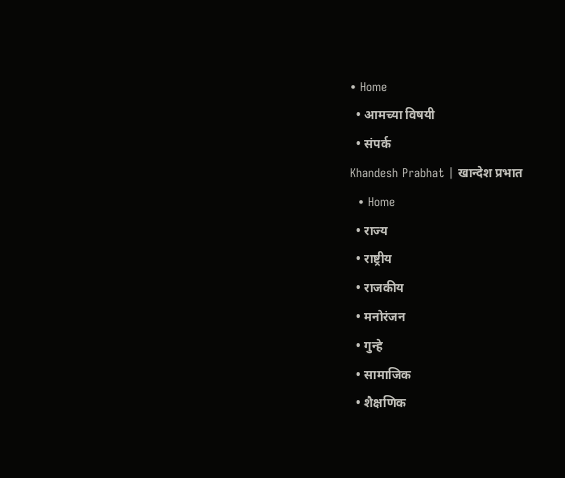• Home
  • आमच्या विषयी
  • संपर्क
Khandesh Prabhat | खान्देश प्रभात
  • Home
  • राज्य
  • राष्ट्रीय
  • राजकीय
  • मनोरंजन
  • गुन्हे
  • सामाजिक
  • शैक्षणिक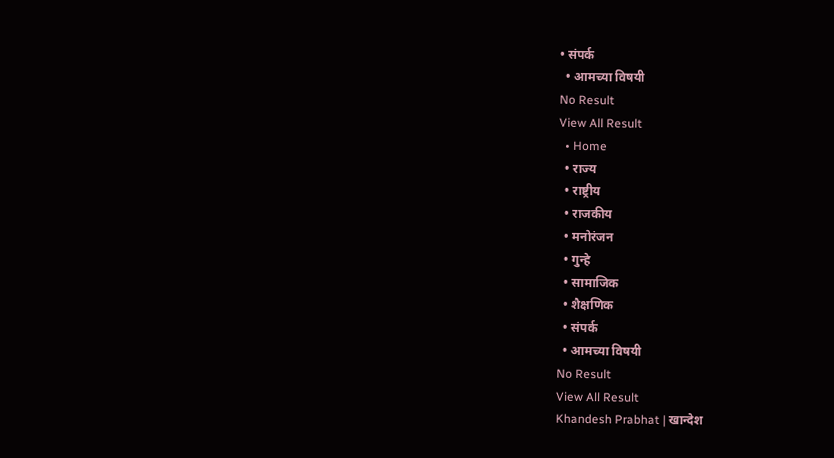• संपर्क
  • आमच्या विषयी
No Result
View All Result
  • Home
  • राज्य
  • राष्ट्रीय
  • राजकीय
  • मनोरंजन
  • गुन्हे
  • सामाजिक
  • शैक्षणिक
  • संपर्क
  • आमच्या विषयी
No Result
View All Result
Khandesh Prabhat | खान्देश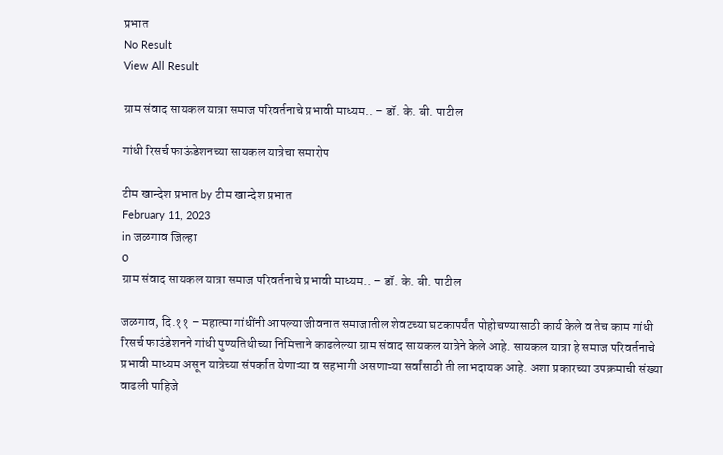प्रभात
No Result
View All Result

ग्राम संवाद सायकल यात्रा समाज परिवर्तनाचे प्रभावी माध्यम.. – डॉ. के. बी. पाटील

गांधी रिसर्च फाऊंडेशनच्या सायकल यात्रेचा समारोप

टीम खान्देश प्रभात by टीम खान्देश प्रभात
February 11, 2023
in जळगाव जिल्हा
0
ग्राम संवाद सायकल यात्रा समाज परिवर्तनाचे प्रभावी माध्यम.. – डॉ. के. बी. पाटील

जळगाव, दि.११ – महात्मा गांधींनी आपल्या जीवनात समाजातील शेवटच्या घटकापर्यंत पोहोचण्यासाठी कार्य केले व तेच काम गांधी रिसर्च फाउंडेशनने गांधी पुण्यतिथीच्या निमित्ताने काढलेल्या ग्राम संवाद सायकल यात्रेने केले आहे. सायकल यात्रा हे समाज परिवर्तनाचे प्रभावी माध्यम असून यात्रेच्या संपर्कात येणाऱ्या व सहभागी असणाऱ्या सर्वांसाठी ती लाभदायक आहे. अशा प्रकारच्या उपक्रमाची संख्या वाढली पाहिजे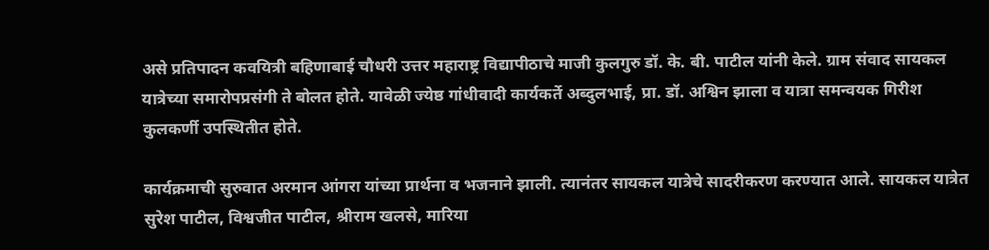असे प्रतिपादन कवयित्री बहिणाबाई चौधरी उत्तर महाराष्ट्र विद्यापीठाचे माजी कुलगुरु डॉ. के. बी. पाटील यांनी केले. ग्राम संवाद सायकल यात्रेच्या समारोपप्रसंगी ते बोलत होते. यावेळी ज्येष्ठ गांधीवादी कार्यकर्ते अब्दुलभाई, प्रा. डॉ. अश्विन झाला व यात्रा समन्वयक गिरीश कुलकर्णी उपस्थितीत होते.

कार्यक्रमाची सुरुवात अरमान आंगरा यांच्या प्रार्थना व भजनाने झाली. त्यानंतर सायकल यात्रेचे सादरीकरण करण्यात आले. सायकल यात्रेत सुरेश पाटील, विश्वजीत पाटील, श्रीराम खलसे, मारिया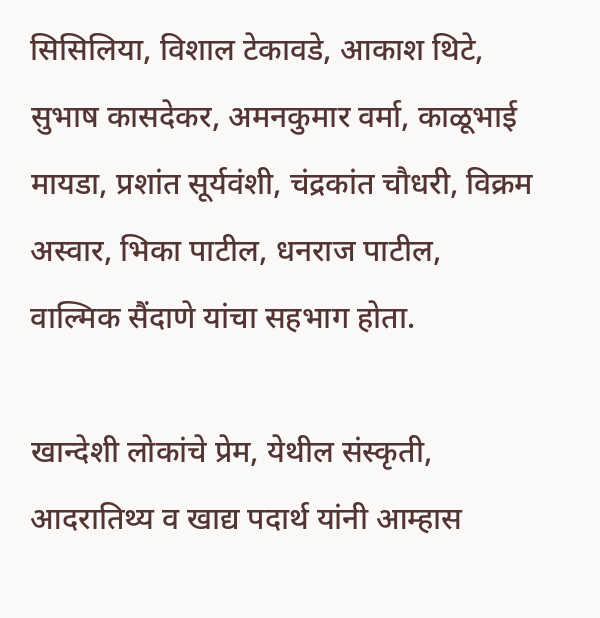सिसिलिया, विशाल टेकावडे, आकाश थिटे, सुभाष कासदेकर, अमनकुमार वर्मा, काळूभाई मायडा, प्रशांत सूर्यवंशी, चंद्रकांत चौधरी, विक्रम अस्वार, भिका पाटील, धनराज पाटील, वाल्मिक सैंदाणे यांचा सहभाग होता.

खान्देशी लोकांचे प्रेम, येथील संस्कृती, आदरातिथ्य व खाद्य पदार्थ यांनी आम्हास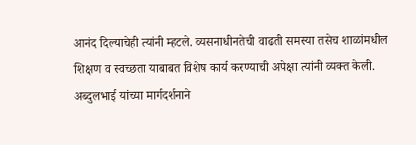आनंद दिल्याचेही त्यांनी म्हटले. व्यसनाधीनतेची वाढती समस्या तसेच शाळांमधील शिक्षण व स्वच्छता याबाबत विशेष कार्य करण्याची अपेक्षा त्यांनी व्यक्त केली. अब्दुलभाई यांच्या मार्गदर्शनाने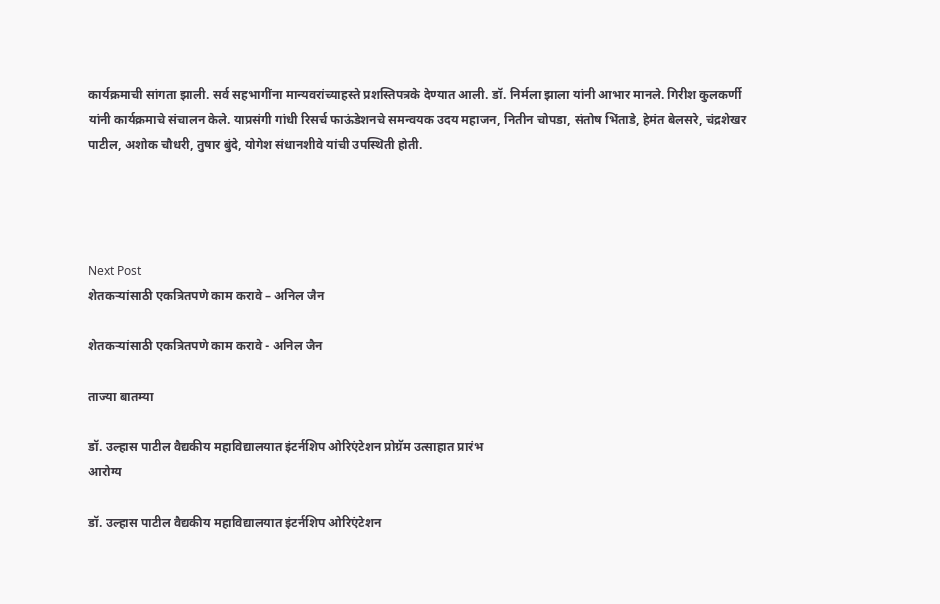कार्यक्रमाची सांगता झाली. सर्व सहभागींना मान्यवरांच्याहस्ते प्रशस्तिपत्रके देण्यात आली. डॉ. निर्मला झाला यांनी आभार मानले. गिरीश कुलकर्णी यांनी कार्यक्रमाचे संचालन केले. याप्रसंगी गांधी रिसर्च फाऊंडेशनचे समन्वयक उदय महाजन, नितीन चोपडा, संतोष भिंताडे, हेमंत बेलसरे, चंद्रशेखर पाटील, अशोक चौधरी, तुषार बुंदे, योगेश संधानशीवे यांची उपस्थिती होती.




Next Post
शेतकऱ्यांसाठी एकत्रितपणे काम करावे – अनिल जैन

शेतकऱ्यांसाठी एकत्रितपणे काम करावे - अनिल जैन

ताज्या बातम्या

डॉ. उल्हास पाटील वैद्यकीय महाविद्यालयात इंटर्नशिप ओरिएंटेशन प्रोग्रॅम उत्साहात प्रारंभ
आरोग्य

डॉ. उल्हास पाटील वैद्यकीय महाविद्यालयात इंटर्नशिप ओरिएंटेशन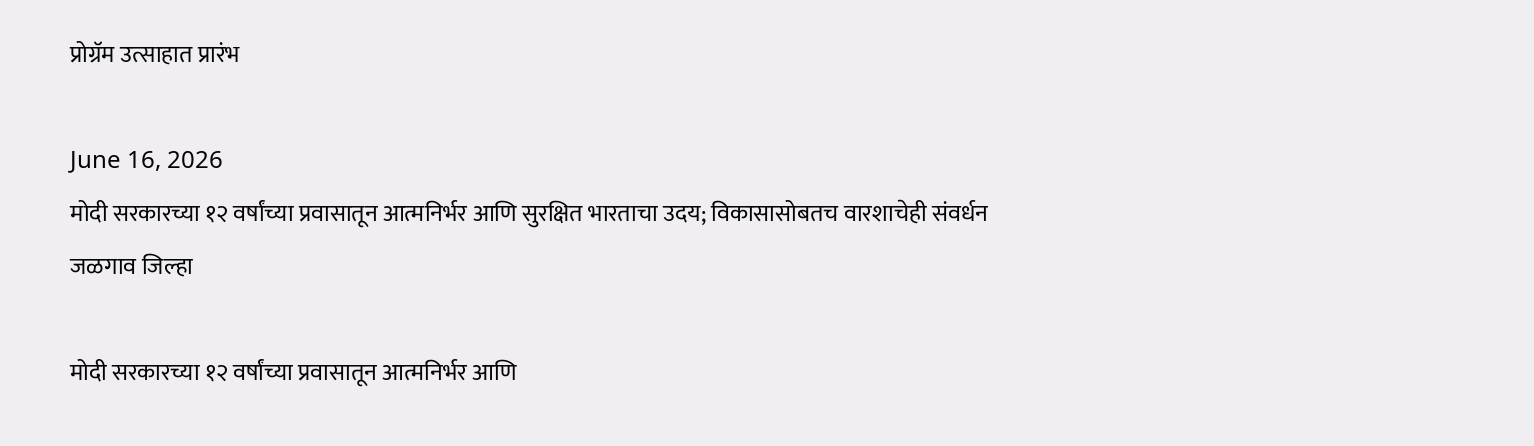प्रोग्रॅम उत्साहात प्रारंभ

June 16, 2026
मोदी सरकारच्या १२ वर्षांच्या प्रवासातून आत्मनिर्भर आणि सुरक्षित भारताचा उदय; विकासासोबतच वारशाचेही संवर्धन
जळगाव जिल्हा

मोदी सरकारच्या १२ वर्षांच्या प्रवासातून आत्मनिर्भर आणि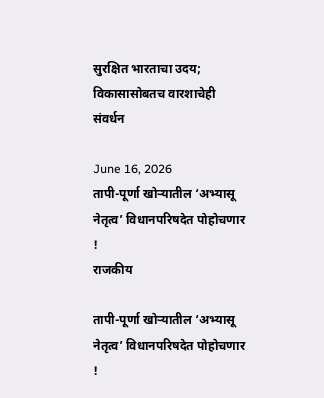सुरक्षित भारताचा उदय; विकासासोबतच वारशाचेही संवर्धन

June 16, 2026
तापी-पूर्णा खोऱ्यातील ‘अभ्यासू नेतृत्व’ विधानपरिषदेत पोहोचणार !
राजकीय

तापी-पूर्णा खोऱ्यातील ‘अभ्यासू नेतृत्व’ विधानपरिषदेत पोहोचणार !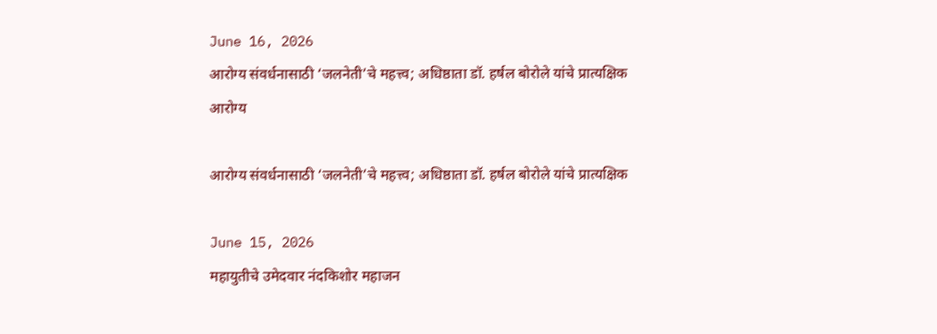June 16, 2026
आरोग्य संवर्धनासाठी ‘जलनेती’चे महत्त्व; अधिष्ठाता डॉ. हर्षल बोरोले यांचे प्रात्यक्षिक
आरोग्य

आरोग्य संवर्धनासाठी ‘जलनेती’चे महत्त्व; अधिष्ठाता डॉ. हर्षल बोरोले यांचे प्रात्यक्षिक

June 15, 2026
महायुतीचे उमेदवार नंदकिशोर महाजन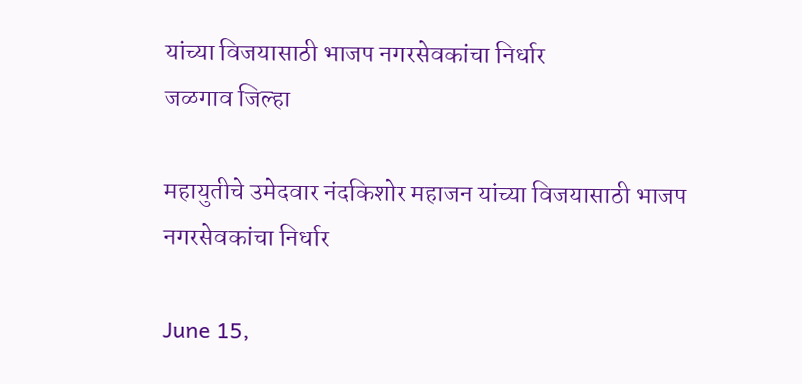यांच्या विजयासाठी भाजप नगरसेवकांचा निर्धार
जळगाव जिल्हा

महायुतीचे उमेदवार नंदकिशोर महाजन यांच्या विजयासाठी भाजप नगरसेवकांचा निर्धार

June 15,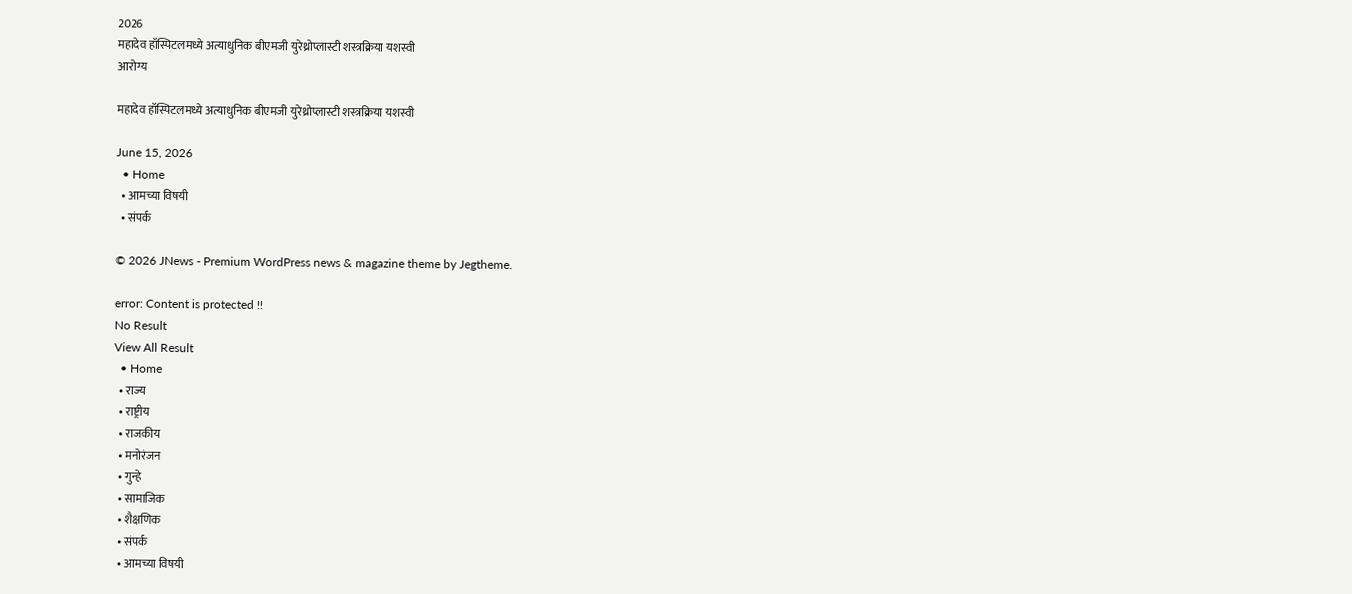2026
महादेव हॉस्पिटलमध्ये अत्याधुनिक बीएमजी युरेथ्रोप्लास्टी शस्त्रक्रिया यशस्वी
आरोग्य

महादेव हॉस्पिटलमध्ये अत्याधुनिक बीएमजी युरेथ्रोप्लास्टी शस्त्रक्रिया यशस्वी

June 15, 2026
  • Home
  • आमच्या विषयी
  • संपर्क

© 2026 JNews - Premium WordPress news & magazine theme by Jegtheme.

error: Content is protected !!
No Result
View All Result
  • Home
  • राज्य
  • राष्ट्रीय
  • राजकीय
  • मनोरंजन
  • गुन्हे
  • सामाजिक
  • शैक्षणिक
  • संपर्क
  • आमच्या विषयी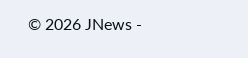© 2026 JNews -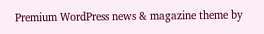Premium WordPress news & magazine theme by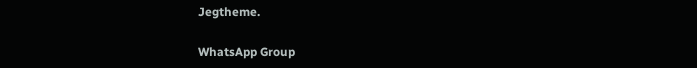Jegtheme.

WhatsApp Group